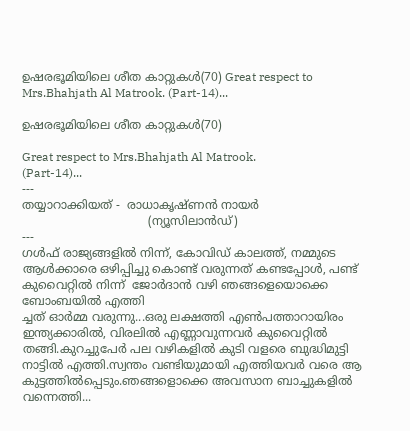ഉഷരഭൂമിയിലെ ശീത കാറ്റുകൾ(70) Great respect to Mrs.Bhahjath Al Matrook. (Part-14)...

ഉഷരഭൂമിയിലെ ശീത കാറ്റുകൾ(70)

Great respect to Mrs.Bhahjath Al Matrook.
(Part-14)...
---
തയ്യാറാക്കിയത് -  രാധാകൃഷ്ണൻ നായർ
                                  (ന്യൂസിലാൻഡ്)
---
ഗൾഫ് രാജ്യങ്ങളിൽ നിന്ന്, കോവിഡ് കാലത്ത്, നമ്മുടെ ആൾക്കാരെ ഒഴിപ്പിച്ചു കൊണ്ട് വരുന്നത് കണ്ടപ്പോൾ, പണ്ട് കുവൈറ്റിൽ നിന്ന്  ജോർദാൻ വഴി ഞങ്ങളെയൊക്കെ ബോംബയിൽ എത്തി
ച്ചത് ഓർമ്മ വരുന്നു...ഒരു ലക്ഷത്തി എൺപത്താറായിരം ഇന്ത്യക്കാരിൽ, വിരലിൽ എണ്ണാവുന്നവർ കുവൈറ്റിൽ തങ്ങി.കുറച്ചുപേർ പല വഴികളിൽ കുടി വളരെ ബുദ്ധിമുട്ടി നാട്ടിൽ എത്തി.സ്വന്തം വണ്ടിയുമായി എത്തിയവർ വരെ ആ കുട്ടത്തിൽപ്പെടും.ഞങ്ങളൊക്കെ അവസാന ബാച്ചുകളിൽ വന്നെത്തി...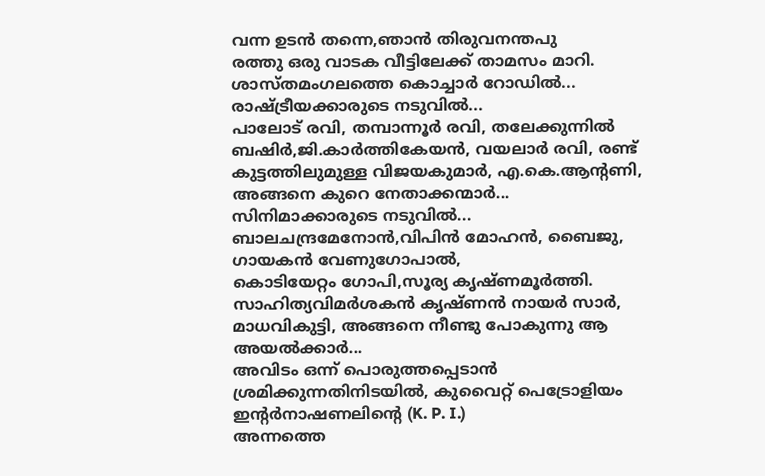വന്ന ഉടൻ തന്നെ,ഞാൻ തിരുവനന്തപു
രത്തു ഒരു വാടക വീട്ടിലേക്ക് താമസം മാറി.
ശാസ്തമംഗലത്തെ കൊച്ചാർ റോഡിൽ...
രാഷ്ട്രീയക്കാരുടെ നടുവിൽ...
പാലോട് രവി, തമ്പാന്നൂർ രവി, തലേക്കുന്നിൽ ബഷിർ,ജി.കാർത്തികേയൻ, വയലാർ രവി, രണ്ട് കുട്ടത്തിലുമുള്ള വിജയകുമാർ, എ.കെ.ആന്റണി, അങ്ങനെ കുറെ നേതാക്കന്മാർ...
സിനിമാക്കാരുടെ നടുവിൽ...
ബാലചന്ദ്രമേനോൻ,വിപിൻ മോഹൻ, ബൈജു, ഗായകൻ വേണുഗോപാൽ,
കൊടിയേറ്റം ഗോപി,സൂര്യ കൃഷ്ണമൂർത്തി.
സാഹിത്യവിമർശകൻ കൃഷ്ണൻ നായർ സാർ, മാധവികുട്ടി, അങ്ങനെ നീണ്ടു പോകുന്നു ആ അയൽക്കാർ...
അവിടം ഒന്ന് പൊരുത്തപ്പെടാൻ ശ്രമിക്കുന്നതിനിടയിൽ, കുവൈറ്റ് പെട്രോളിയം ഇന്റർനാഷണലിന്റെ (K. P. I.)
അന്നത്തെ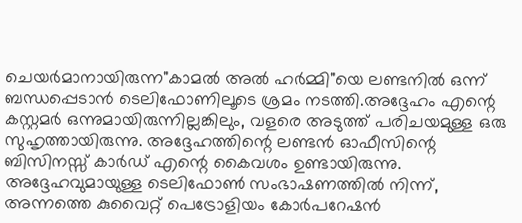ചെയർമാനായിരുന്ന"കാമൽ അൽ ഹർമ്മി"യെ ലണ്ടനിൽ ഒന്ന് ബന്ധപ്പെടാൻ ടെലിഫോണിലൂടെ ശ്രമം നടത്തി.അദ്ദേഹം എന്റെ കസ്റ്റമർ ഒന്നുമായിരുന്നില്ലങ്കിലും, വളരെ അടുത്ത് പരിചയമുള്ള ഒരു സുഹൃത്തായിരുന്നു. അദ്ദേഹത്തിന്റെ ലണ്ടൻ ഓഫീസിന്റെ ബിസിനസ്സ് കാർഡ് എന്റെ കൈവശം ഉണ്ടായിരുന്നു. അദ്ദേഹവുമായുള്ള ടെലിഫോൺ സംഭാഷണത്തിൽ നിന്ന്, അന്നത്തെ കുവൈറ്റ് പെട്രോളിയം കോർപറേഷൻ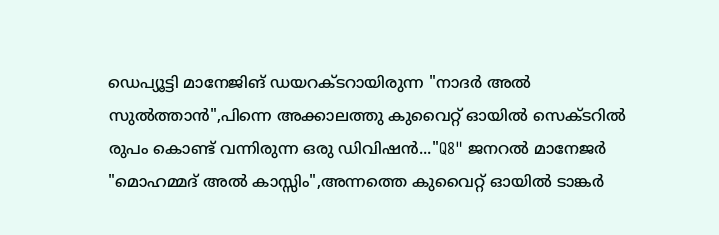ഡെപ്യൂട്ടി മാനേജിങ്‌ ഡയറക്ടറായിരുന്ന "നാദർ അൽ സുൽത്താൻ",പിന്നെ അക്കാലത്തു കുവൈറ്റ് ഓയിൽ സെക്ടറിൽ രുപം കൊണ്ട് വന്നിരുന്ന ഒരു ഡിവിഷൻ..."Q8" ജനറൽ മാനേജർ "മൊഹമ്മദ് അൽ കാസ്സിം",അന്നത്തെ കുവൈറ്റ് ഓയിൽ ടാങ്കർ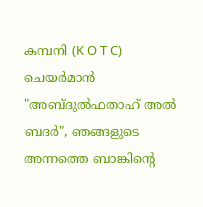കമ്പനി (K O T C)  ചെയർമാൻ  "അബ്ദുൽഫതാഹ് അൽ ബദർ", ഞങ്ങളുടെ അന്നത്തെ ബാങ്കിന്റെ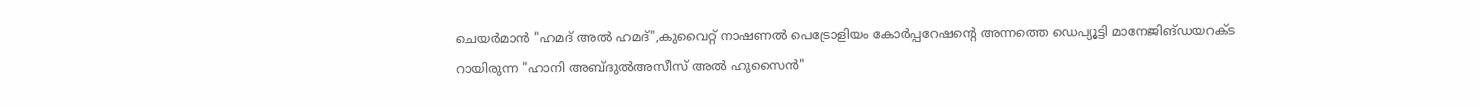ചെയർമാൻ "ഹമദ് അൽ ഹമദ്",കുവൈറ്റ് നാഷണൽ പെട്രോളിയം കോർപ്പറേഷന്റെ അന്നത്തെ ഡെപ്യൂട്ടി മാനേജിങ്‌ഡയറക്ട
റായിരുന്ന "ഹാനി അബ്ദുൽഅസീസ് അൽ ഹുസൈൻ"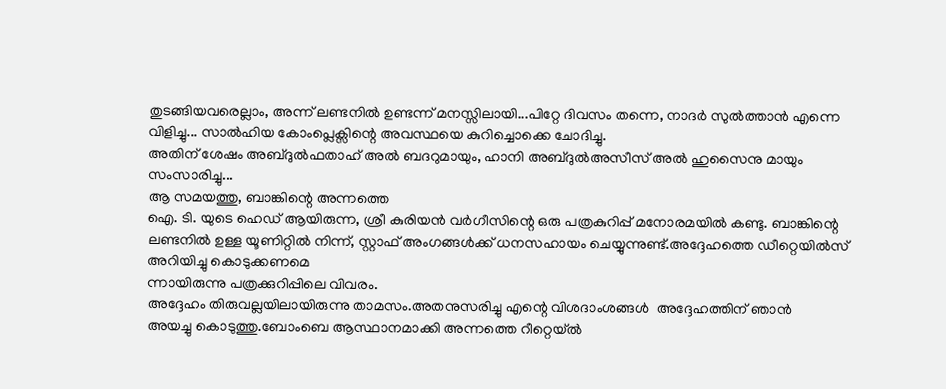തുടങ്ങിയവരെല്ലാം, അന്ന് ലണ്ടനിൽ ഉണ്ടന്ന് മനസ്സിലായി...പിറ്റേ ദിവസം തന്നെ, നാദർ സുൽത്താൻ എന്നെ വിളിച്ചു... സാൽഹിയ കോംപ്ലെക്സിന്റെ അവസ്ഥയെ കുറിച്ചൊക്കെ ചോദിച്ചു.
അതിന് ശേഷം അബ്ദുൽഫതാഹ് അൽ ബദറുമായും, ഹാനി അബ്ദുൽഅസീസ് അൽ ഹുസൈനു മായും സംസാരിച്ചു...
ആ സമയത്തു, ബാങ്കിന്റെ അന്നത്തെ
ഐ. ടി. യുടെ ഹെഡ് ആയിരുന്ന, ശ്രീ കുരിയൻ വർഗീസിന്റെ ഒരു പത്രകുറിപ്പ് മനോരമയിൽ കണ്ടു. ബാങ്കിന്റെ ലണ്ടനിൽ ഉള്ള യൂണിറ്റിൽ നിന്ന്, സ്റ്റാഫ് അംഗങ്ങൾക്ക് ധനസഹായം ചെയ്യുന്നുണ്ട്.അദ്ദേഹത്തെ ഡീറ്റെയിൽസ് അറിയിച്ചു കൊടുക്കണമെ
ന്നായിരുന്നു പത്രക്കുറിപ്പിലെ വിവരം.
അദ്ദേഹം തിരുവല്ലയിലായിരുന്നു താമസം.അതനുസരിച്ചു എന്റെ വിശദാംശങ്ങൾ  അദ്ദേഹത്തിന് ഞാൻ
അയച്ചു കൊടുത്തു.ബോംബെ ആസ്ഥാനമാക്കി അന്നത്തെ റീറ്റെയ്ൽ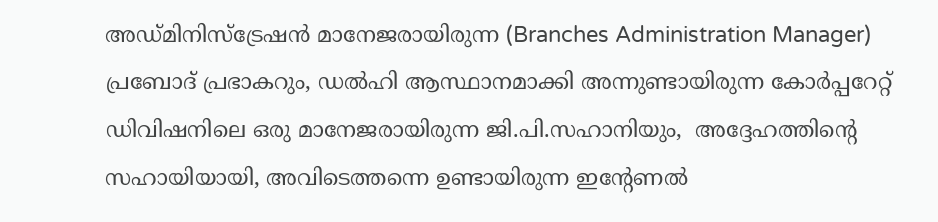അഡ്മിനിസ്ട്രേഷൻ മാനേജരായിരുന്ന (Branches Administration Manager)
പ്രബോദ് പ്രഭാകറും, ഡൽഹി ആസ്ഥാനമാക്കി അന്നുണ്ടായിരുന്ന കോർപ്പറേറ്റ് ഡിവിഷനിലെ ഒരു മാനേജരായിരുന്ന ജി.പി.സഹാനിയും,  അദ്ദേഹത്തിന്റെ സഹായിയായി, അവിടെത്തന്നെ ഉണ്ടായിരുന്ന ഇന്റേണൽ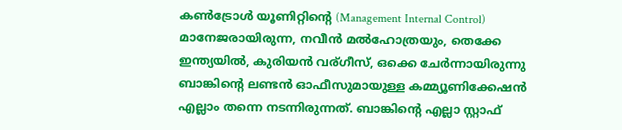കൺട്രോൾ യൂണിറ്റിന്റെ (Management Internal Control) മാനേജരായിരുന്ന, നവീൻ മൽഹോത്രയും, തെക്കേ ഇന്ത്യയിൽ, കുരിയൻ വര്ഗീസ്, ഒക്കെ ചേർന്നായിരുന്നു ബാങ്കിന്റെ ലണ്ടൻ ഓഫീസുമായുള്ള കമ്മ്യൂണിക്കേഷൻ എല്ലാം തന്നെ നടന്നിരുന്നത്. ബാങ്കിന്റെ എല്ലാ സ്റ്റാഫ്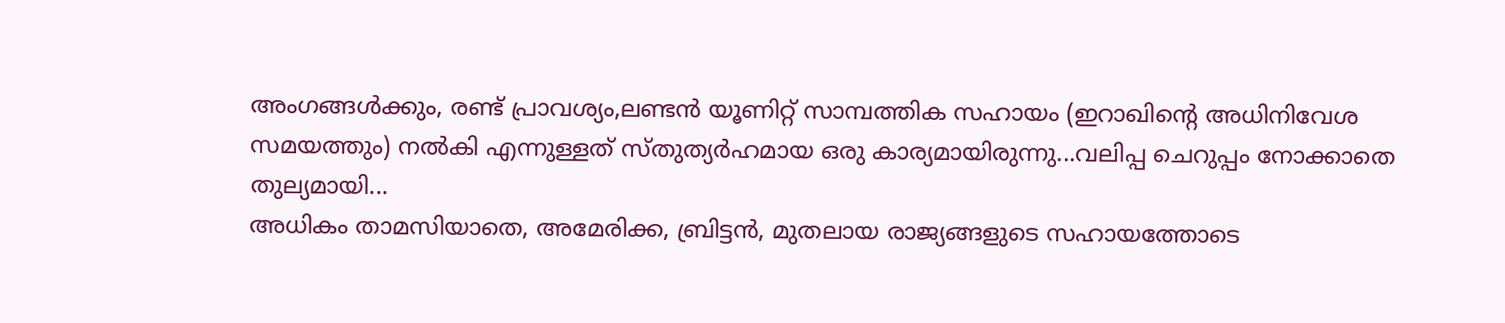അംഗങ്ങൾക്കും, രണ്ട് പ്രാവശ്യം,ലണ്ടൻ യൂണിറ്റ് സാമ്പത്തിക സഹായം (ഇറാഖിന്റെ അധിനിവേശ സമയത്തും) നൽകി എന്നുള്ളത് സ്‌തുത്യർഹമായ ഒരു കാര്യമായിരുന്നു...വലിപ്പ ചെറുപ്പം നോക്കാതെ തുല്യമായി...
അധികം താമസിയാതെ, അമേരിക്ക, ബ്രിട്ടൻ, മുതലായ രാജ്യങ്ങളുടെ സഹായത്തോടെ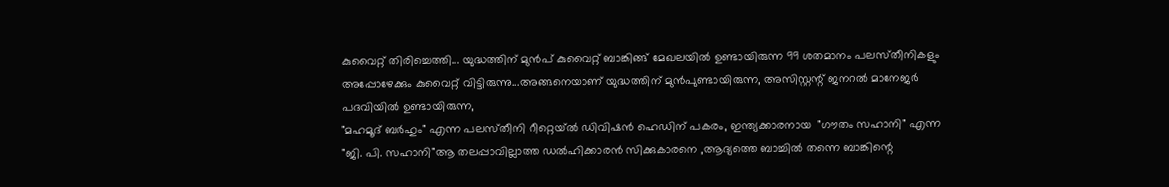കുവൈറ്റ് തിരിച്ചെത്തി... യുദ്ധത്തിന് മുൻപ് കുവൈറ്റ് ബാങ്കിങ്ങ് മേഖലയിൽ ഉണ്ടായിരുന്ന 99 ശതമാനം പലസ്‌തീനികളും അപ്പോഴേക്കും കുവൈറ്റ് വിട്ടിരുന്നു...അങ്ങനെയാണ് യുദ്ധത്തിന് മുൻപുണ്ടായിരുന്ന, അസിസ്റ്റന്റ് ജനറൽ മാനേജർ പദവിയിൽ ഉണ്ടായിരുന്ന,
"മഹമൂദ് ബർഹും" എന്ന പലസ്‌തീനി റീറ്റെയ്ൽ ഡിവിഷൻ ഹെഡിന് പകരം, ഇന്ത്യക്കാരനായ  "ഗൗതം സഹാനി" എന്ന  "ജി. പി. സഹാനി"ആ തലപ്പാവില്ലാത്ത ഡൽഹിക്കാരൻ സിക്കുകാരനെ ,ആദ്യത്തെ ബാച്ചിൽ തന്നെ ബാങ്കിന്റെ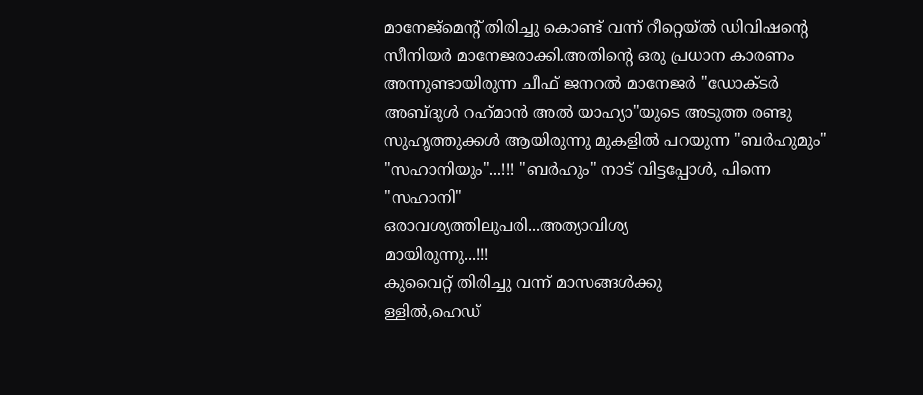മാനേജ്മെന്റ് തിരിച്ചു കൊണ്ട് വന്ന് റീറ്റെയ്ൽ ഡിവിഷന്റെ സീനിയർ മാനേജരാക്കി.അതിന്റെ ഒരു പ്രധാന കാരണം അന്നുണ്ടായിരുന്ന ചീഫ് ജനറൽ മാനേജർ "ഡോക്ടർ അബ്ദുൾ റഹ്‌മാൻ അൽ യാഹ്യാ"യുടെ അടുത്ത രണ്ടു സുഹൃത്തുക്കൾ ആയിരുന്നു മുകളിൽ പറയുന്ന "ബർഹുമും" "സഹാനിയും"...!!! "ബർഹും" നാട് വിട്ടപ്പോൾ, പിന്നെ "സഹാനി"
ഒരാവശ്യത്തിലുപരി...അത്യാവിശ്യ
മായിരുന്നു...!!!
കുവൈറ്റ് തിരിച്ചു വന്ന് മാസങ്ങൾക്കു
ള്ളിൽ,ഹെഡ്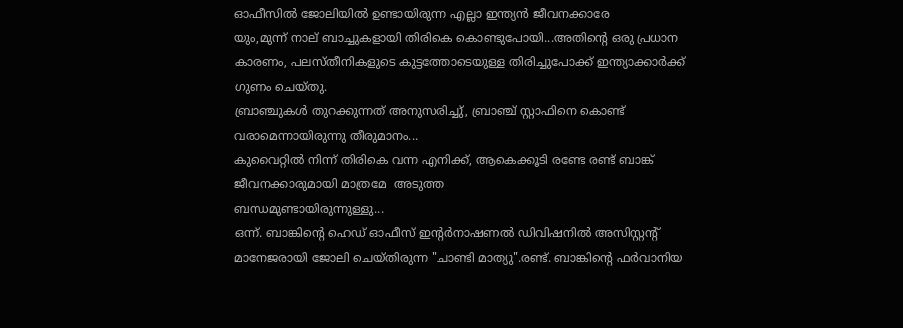ഓഫീസിൽ ജോലിയിൽ ഉണ്ടായിരുന്ന എല്ലാ ഇന്ത്യൻ ജീവനക്കാരേ
യും,മുന്ന് നാല് ബാച്ചുകളായി തിരികെ കൊണ്ടുപോയി...അതിന്റെ ഒരു പ്രധാന കാരണം, പലസ്‌തീനികളുടെ കുട്ടത്തോടെയുള്ള തിരിച്ചുപോക്ക് ഇന്ത്യാക്കാർക്ക് ഗുണം ചെയ്തു.
ബ്രാഞ്ചുകൾ തുറക്കുന്നത് അനുസരിച്ചു്, ബ്രാഞ്ച് സ്റ്റാഫിനെ കൊണ്ട്
വരാമെന്നായിരുന്നു തീരുമാനം...
കുവൈറ്റിൽ നിന്ന് തിരികെ വന്ന എനിക്ക്, ആകെക്കൂടി രണ്ടേ രണ്ട് ബാങ്ക്
ജീവനക്കാരുമായി മാത്രമേ  അടുത്ത
ബന്ധമുണ്ടായിരുന്നുള്ളു...
ഒന്ന്. ബാങ്കിന്റെ ഹെഡ് ഓഫീസ് ഇന്റർനാഷണൽ ഡിവിഷനിൽ അസിസ്റ്റന്റ് മാനേജരായി ജോലി ചെയ്തിരുന്ന "ചാണ്ടി മാത്യു".രണ്ട്. ബാങ്കിന്റെ ഫർവാനിയ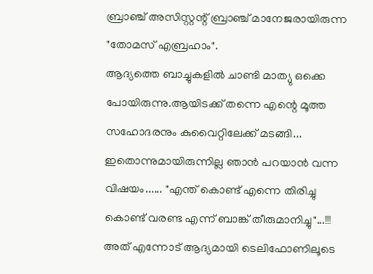ബ്രാഞ്ച് അസിസ്റ്റന്റ് ബ്രാഞ്ച് മാനേജരായിരുന്ന "തോമസ് എബ്രഹാം".
ആദ്യത്തെ ബാച്ചുകളിൽ ചാണ്ടി മാത്യു ഒക്കെ പോയിരുന്നു.ആയിടക്ക് തന്നെ എന്റെ മൂത്ത സഹോദരനും കുവൈറ്റിലേക്ക് മടങ്ങി...
ഇതൊന്നുമായിരുന്നില്ല ഞാൻ പറയാൻ വന്ന വിഷയം...... "എന്ത് കൊണ്ട് എന്നെ തിരിച്ചു കൊണ്ട് വരണ്ട എന്ന് ബാങ്ക് തീരുമാനിച്ചു"...!!! അത് എന്നോട് ആദ്യമായി ടെലിഫോണിലൂടെ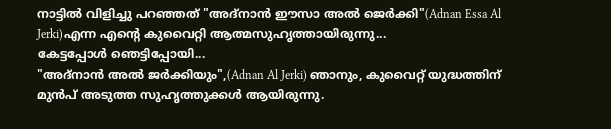നാട്ടിൽ വിളിച്ചു പറഞ്ഞത് "അദ്നാൻ ഈസാ അൽ ജെർക്കി"(Adnan Essa Al Jerki)എന്ന എന്റെ കുവൈറ്റി ആത്മസുഹൃത്തായിരുന്നു...
കേട്ടപ്പോൾ ഞെട്ടിപ്പോയി...
"അദ്നാൻ അൽ ജർക്കിയും",(Adnan Al Jerki) ഞാനും, കുവൈറ്റ് യുദ്ധത്തിന് മുൻപ് അടുത്ത സുഹൃത്തുക്കൾ ആയിരുന്നു.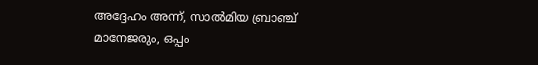അദ്ദേഹം അന്ന്, സാൽമിയ ബ്രാഞ്ച് മാനേജരും, ഒപ്പം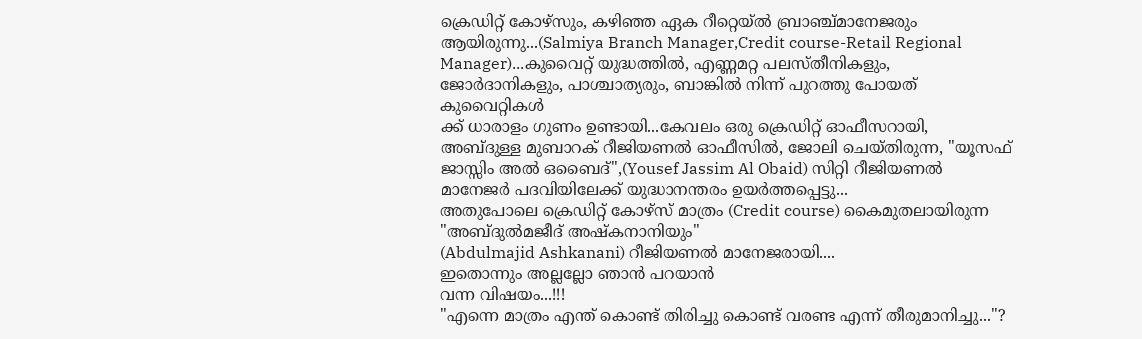ക്രെഡിറ്റ് കോഴ്സും, കഴിഞ്ഞ ഏക റീറ്റെയ്ൽ ബ്രാഞ്ച്മാനേജരും ആയിരുന്നു...(Salmiya Branch Manager,Credit course-Retail Regional Manager)...കുവൈറ്റ് യുദ്ധത്തിൽ, എണ്ണമറ്റ പലസ്‌തീനികളും, ജോർദാനികളും, പാശ്ചാത്യരും, ബാങ്കിൽ നിന്ന് പുറത്തു പോയത് കുവൈറ്റികൾ
ക്ക് ധാരാളം ഗുണം ഉണ്ടായി...കേവലം ഒരു ക്രെഡിറ്റ് ഓഫീസറായി, അബ്ദുള്ള മുബാറക്‌ റീജിയണൽ ഓഫീസിൽ, ജോലി ചെയ്തിരുന്ന, "യൂസഫ് ജാസ്സിം അൽ ഒബൈദ്",(Yousef Jassim Al Obaid) സിറ്റി റീജിയണൽ മാനേജർ പദവിയിലേക്ക് യുദ്ധാനന്തരം ഉയർത്തപ്പെട്ടു...
അതുപോലെ ക്രെഡിറ്റ് കോഴ്സ് മാത്രം (Credit course) കൈമുതലായിരുന്ന "അബ്ദുൽമജീദ് അഷ്കനാനിയും"
(Abdulmajid Ashkanani) റീജിയണൽ മാനേജരായി....
ഇതൊന്നും അല്ലല്ലോ ഞാൻ പറയാൻ
വന്ന വിഷയം...!!!
"എന്നെ മാത്രം എന്ത് കൊണ്ട് തിരിച്ചു കൊണ്ട് വരണ്ട എന്ന് തീരുമാനിച്ചു..."?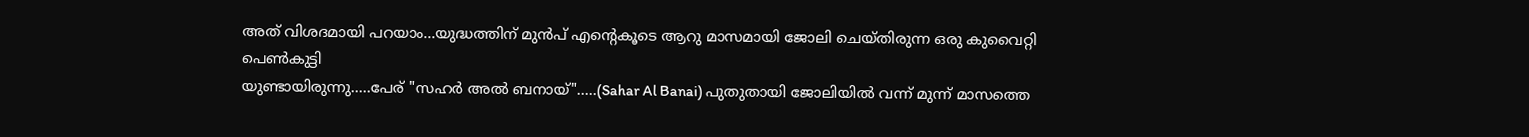അത് വിശദമായി പറയാം...യുദ്ധത്തിന് മുൻപ് എന്റെകൂടെ ആറു മാസമായി ജോലി ചെയ്തിരുന്ന ഒരു കുവൈറ്റി പെൺകുട്ടി
യുണ്ടായിരുന്നു.....പേര് "സഹർ അൽ ബനായ്".....(Sahar Al Banai) പുതുതായി ജോലിയിൽ വന്ന് മുന്ന് മാസത്തെ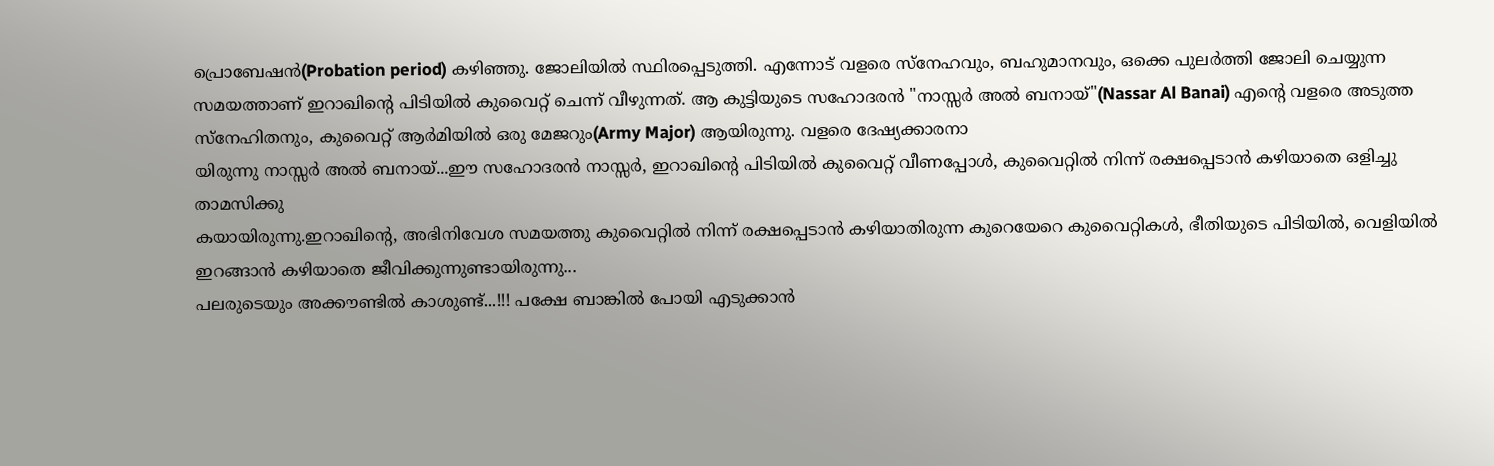പ്രൊബേഷൻ(Probation period) കഴിഞ്ഞു. ജോലിയിൽ സ്ഥിരപ്പെടുത്തി. എന്നോട് വളരെ സ്നേഹവും, ബഹുമാനവും, ഒക്കെ പുലർത്തി ജോലി ചെയ്യുന്ന സമയത്താണ് ഇറാഖിന്റെ പിടിയിൽ കുവൈറ്റ് ചെന്ന് വീഴുന്നത്. ആ കുട്ടിയുടെ സഹോദരൻ "നാസ്സർ അൽ ബനായ്"(Nassar Al Banai) എന്റെ വളരെ അടുത്ത സ്നേഹിതനും, കുവൈറ്റ് ആർമിയിൽ ഒരു മേജറും(Army Major) ആയിരുന്നു. വളരെ ദേഷ്യക്കാരനാ
യിരുന്നു നാസ്സർ അൽ ബനായ്...ഈ സഹോദരൻ നാസ്സർ, ഇറാഖിന്റെ പിടിയിൽ കുവൈറ്റ് വീണപ്പോൾ, കുവൈറ്റിൽ നിന്ന് രക്ഷപ്പെടാൻ കഴിയാതെ ഒളിച്ചു താമസിക്കു
കയായിരുന്നു.ഇറാഖിന്റെ, അഭിനിവേശ സമയത്തു കുവൈറ്റിൽ നിന്ന് രക്ഷപ്പെടാൻ കഴിയാതിരുന്ന കുറെയേറെ കുവൈറ്റികൾ, ഭീതിയുടെ പിടിയിൽ, വെളിയിൽ ഇറങ്ങാൻ കഴിയാതെ ജീവിക്കുന്നുണ്ടായിരുന്നു...
പലരുടെയും അക്കൗണ്ടിൽ കാശുണ്ട്...!!! പക്ഷേ ബാങ്കിൽ പോയി എടുക്കാൻ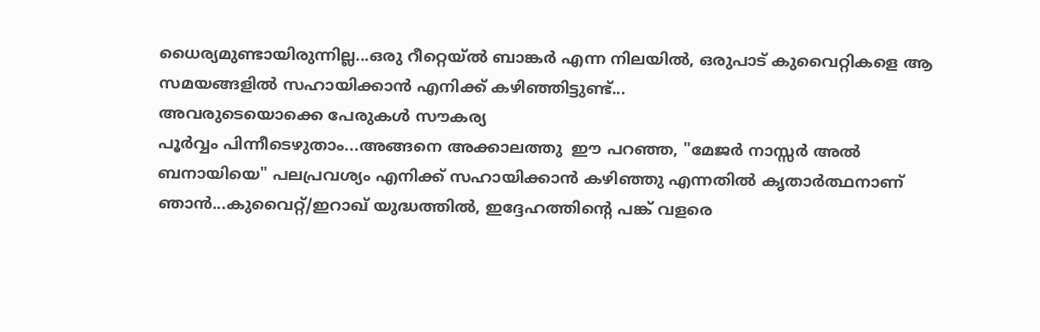ധൈര്യമുണ്ടായിരുന്നില്ല...ഒരു റീറ്റെയ്ൽ ബാങ്കർ എന്ന നിലയിൽ, ഒരുപാട് കുവൈറ്റികളെ ആ സമയങ്ങളിൽ സഹായിക്കാൻ എനിക്ക് കഴിഞ്ഞിട്ടുണ്ട്...
അവരുടെയൊക്കെ പേരുകൾ സൗകര്യ
പൂർവ്വം പിന്നീടെഴുതാം...അങ്ങനെ അക്കാലത്തു  ഈ പറഞ്ഞ, "മേജർ നാസ്സർ അൽ ബനായിയെ" പലപ്രവശ്യം എനിക്ക് സഹായിക്കാൻ കഴിഞ്ഞു എന്നതിൽ കൃതാർത്ഥനാണ് ഞാൻ...കുവൈറ്റ്/ഇറാഖ് യുദ്ധത്തിൽ, ഇദ്ദേഹത്തിന്റെ പങ്ക് വളരെ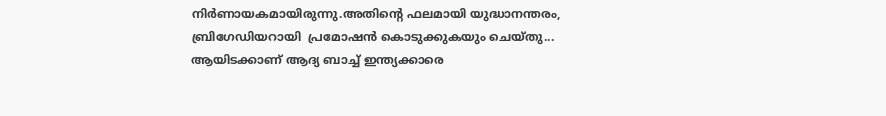നിർണായകമായിരുന്നു.അതിന്റെ ഫലമായി യുദ്ധാനന്തരം, ബ്രിഗേഡിയറായി  പ്രമോഷൻ കൊടുക്കുകയും ചെയ്തു...
ആയിടക്കാണ് ആദ്യ ബാച്ച് ഇന്ത്യക്കാരെ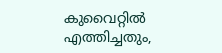കുവൈറ്റിൽ എത്തിച്ചതും,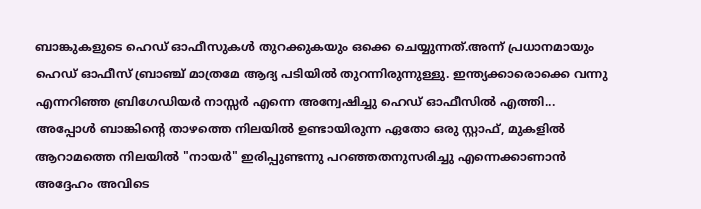ബാങ്കുകളുടെ ഹെഡ് ഓഫീസുകൾ തുറക്കുകയും ഒക്കെ ചെയ്യുന്നത്.അന്ന് പ്രധാനമായും ഹെഡ് ഓഫീസ് ബ്രാഞ്ച് മാത്രമേ ആദ്യ പടിയിൽ തുറന്നിരുന്നുള്ളു. ഇന്ത്യക്കാരൊക്കെ വന്നു എന്നറിഞ്ഞ ബ്രിഗേഡിയർ നാസ്സർ എന്നെ അന്വേഷിച്ചു ഹെഡ് ഓഫീസിൽ എത്തി...
അപ്പോൾ ബാങ്കിന്റെ താഴത്തെ നിലയിൽ ഉണ്ടായിരുന്ന ഏതോ ഒരു സ്റ്റാഫ്, മുകളിൽ ആറാമത്തെ നിലയിൽ "നായർ" ഇരിപ്പുണ്ടന്നു പറഞ്ഞതനുസരിച്ചു എന്നെക്കാണാൻ അദ്ദേഹം അവിടെ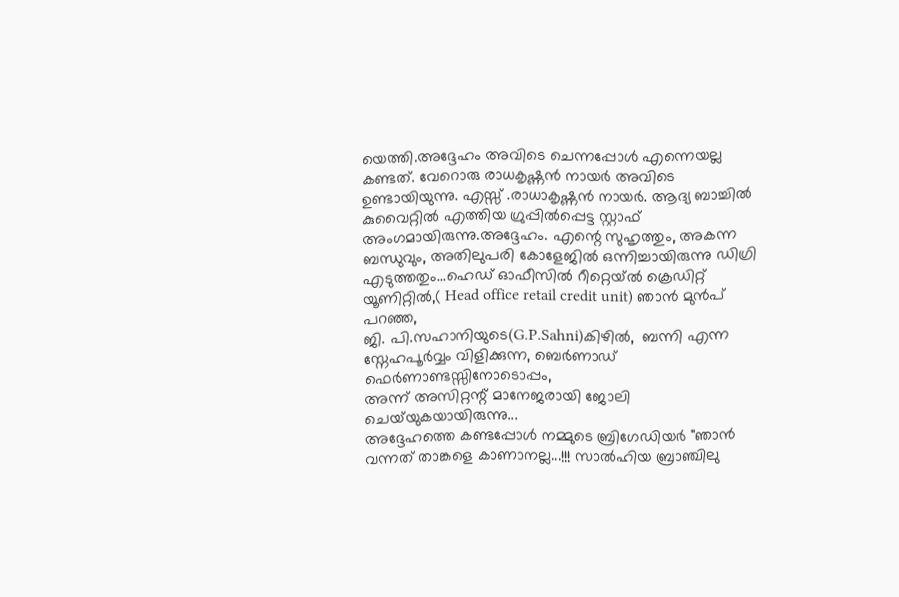യെത്തി.അദ്ദേഹം അവിടെ ചെന്നപ്പോൾ എന്നെയല്ല കണ്ടത്. വേറൊരു രാധകൃഷ്ണൻ നായർ അവിടെ ഉണ്ടായിയുന്നു. എസ്സ് .രാധാകൃഷ്ണൻ നായർ. ആദ്യ ബാച്ചിൽ കുവൈറ്റിൽ എത്തിയ ഗ്രുപ്പിൽപ്പെട്ട സ്റ്റാഫ് അംഗമായിരുന്നു.അദ്ദേഹം. എന്റെ സുഹൃത്തും, അകന്ന ബന്ധുവും, അതിലുപരി കോളേജിൽ ഒന്നിച്ചായിരുന്നു ഡിഗ്രി എടുത്തതും...ഹെഡ് ഓഫീസിൽ റീറ്റെയ്ൽ ക്രെഡിറ്റ് യൂണിറ്റിൽ,( Head office retail credit unit) ഞാൻ മുൻപ് പറഞ്ഞ,
ജി. പി.സഹാനിയുടെ(G.P.Sahni)കിഴിൽ,  ബന്നി എന്ന സ്നേഹപൂർവ്വം വിളിക്കുന്ന, ബെർണാഡ് ഫെർണാണ്ടസ്സിനോടൊപ്പം,
അന്ന് അസിറ്റന്റ്‌ മാനേജരായി ജോലി ചെയ്‌യുകയായിരുന്നു...
അദ്ദേഹത്തെ കണ്ടപ്പോൾ നമ്മുടെ ബ്രിഗേഡിയർ "ഞാൻ വന്നത് താങ്കളെ കാണാനല്ല...!!! സാൽഹിയ ബ്രാഞ്ചിലു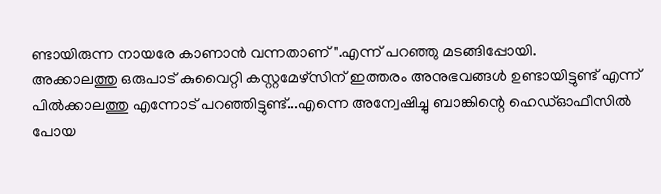ണ്ടായിരുന്ന നായരേ കാണാൻ വന്നതാണ്".എന്ന് പറഞ്ഞു മടങ്ങിപ്പോയി.
അക്കാലത്തു ഒരുപാട് കുവൈറ്റി കസ്റ്റമേഴ്സിന് ഇത്തരം അനുഭവങ്ങൾ ഉണ്ടായിട്ടുണ്ട്‌ എന്ന് പിൽക്കാലത്തു എന്നോട് പറഞ്ഞിട്ടുണ്ട്...എന്നെ അന്വേഷിച്ചു ബാങ്കിന്റെ ഹെഡ്ഓഫീസിൽ പോയ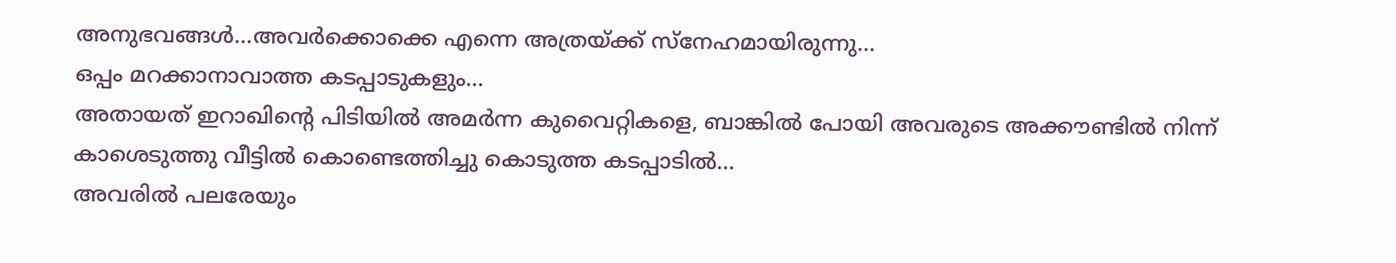അനുഭവങ്ങൾ...അവർക്കൊക്കെ എന്നെ അത്രയ്ക്ക് സ്നേഹമായിരുന്നു...
ഒപ്പം മറക്കാനാവാത്ത കടപ്പാടുകളും...
അതായത് ഇറാഖിന്റെ പിടിയിൽ അമർന്ന കുവൈറ്റികളെ, ബാങ്കിൽ പോയി അവരുടെ അക്കൗണ്ടിൽ നിന്ന് കാശെടുത്തു വീട്ടിൽ കൊണ്ടെത്തിച്ചു കൊടുത്ത കടപ്പാടിൽ...
അവരിൽ പലരേയും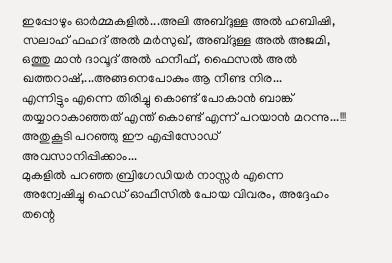ഇപ്പോഴും ഓർമ്മകളിൽ...അലി അബ്ദുള്ള അൽ ഹബിഷി, സലാഹ് ഫഹദ് അൽ മർസുഖ്, അബ്ദുള്ള അൽ അജമി, ഒത്തു മാൻ ദാവൂദ് അൽ ഹനീഫ്‌, ഫൈസൽ അൽ ഖത്തറാഷ്,...അങ്ങനെപോകും ആ നീണ്ട നിര...
എന്നിട്ടും എന്നെ തിരിച്ചു കൊണ്ട് പോകാൻ ബാങ്ക് തയ്യാറാകാഞ്ഞത്‌ എന്ത് കൊണ്ട് എന്ന് പറയാൻ മറന്നു...!!!
അതുകൂടി പറഞ്ഞു ഈ എപ്പിസോഡ്
അവസാനിപ്പിക്കാം...
മുകളിൽ പറഞ്ഞ ബ്രിഗേഡിയർ നാസ്സർ എന്നെ അന്വേഷിച്ചു ഹെഡ് ഓഫീസിൽ പോയ വിവരം, അദ്ദേഹം തന്റെ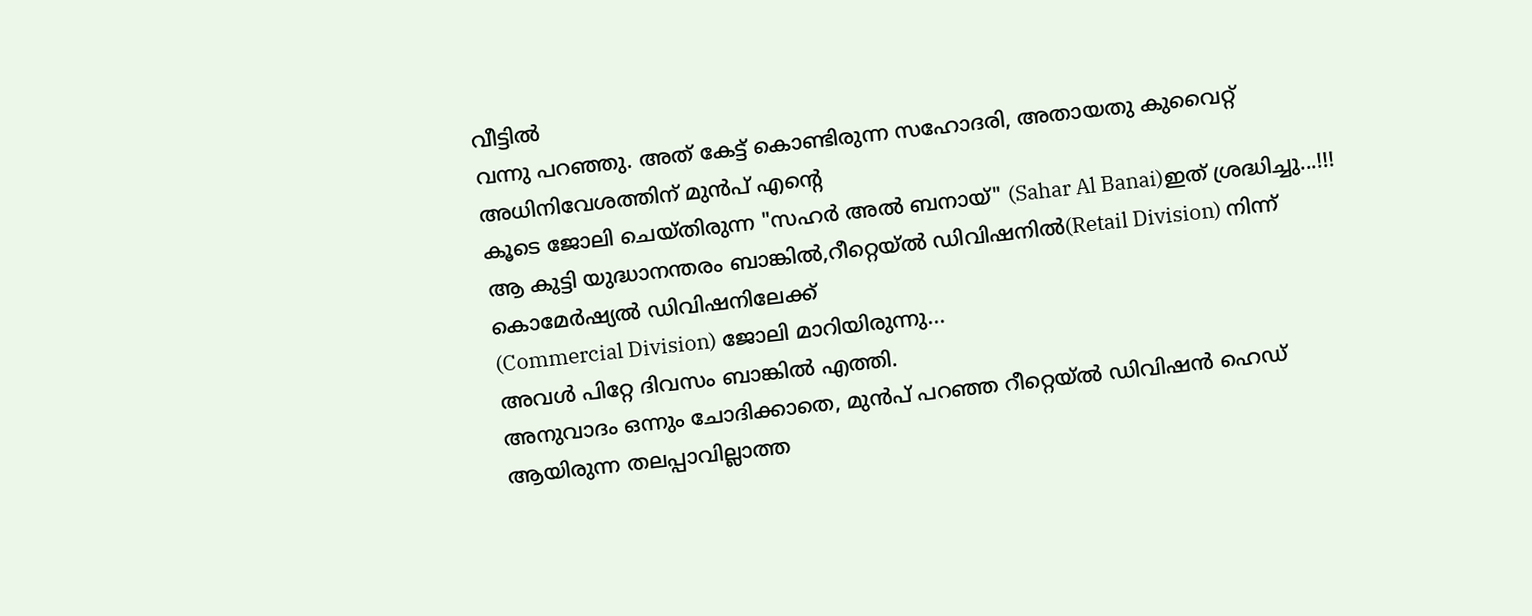വീട്ടിൽ
വന്നു പറഞ്ഞു. അത് കേട്ട് കൊണ്ടിരുന്ന സഹോദരി, അതായതു കുവൈറ്റ് അധിനിവേശത്തിന് മുൻപ് എന്റെ
കൂടെ ജോലി ചെയ്തിരുന്ന "സഹർ അൽ ബനായ്" (Sahar Al Banai)ഇത് ശ്രദ്ധിച്ചു...!!!
ആ കുട്ടി യുദ്ധാനന്തരം ബാങ്കിൽ,റീറ്റെയ്ൽ ഡിവിഷനിൽ(Retail Division) നിന്ന് കൊമേർഷ്യൽ ഡിവിഷനിലേക്ക്
(Commercial Division) ജോലി മാറിയിരുന്നു...
അവൾ പിറ്റേ ദിവസം ബാങ്കിൽ എത്തി.
അനുവാദം ഒന്നും ചോദിക്കാതെ, മുൻപ് പറഞ്ഞ റീറ്റെയ്ൽ ഡിവിഷൻ ഹെഡ് ആയിരുന്ന തലപ്പാവില്ലാത്ത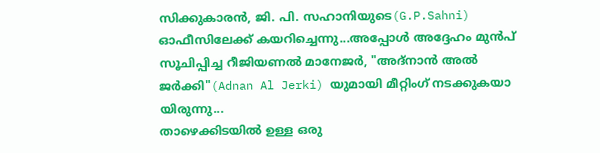സിക്കുകാരൻ, ജി. പി. സഹാനിയുടെ(G.P.Sahni) ഓഫീസിലേക്ക് കയറിച്ചെന്നു...അപ്പോൾ അദ്ദേഹം മുൻപ് സൂചിപ്പിച്ച റീജിയണൽ മാനേജർ, "അദ്നാൻ അൽ ജർക്കി"(Adnan Al Jerki) യുമായി മീറ്റിംഗ് നടക്കുകയാ
യിരുന്നു...
താഴെക്കിടയിൽ ഉള്ള ഒരു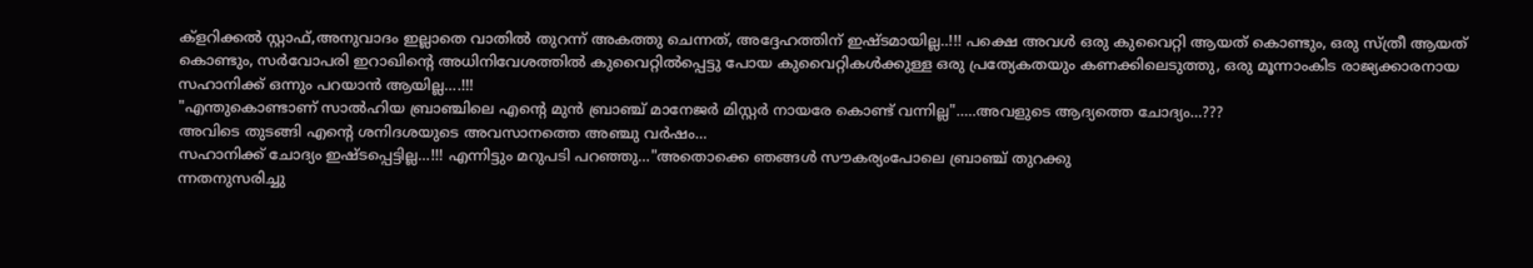ക്ളറിക്കൽ സ്റ്റാഫ്,അനുവാദം ഇല്ലാതെ വാതിൽ തുറന്ന് അകത്തു ചെന്നത്, അദ്ദേഹത്തിന് ഇഷ്ടമായില്ല..!!! പക്ഷെ അവൾ ഒരു കുവൈറ്റി ആയത് കൊണ്ടും, ഒരു സ്ത്രീ ആയത് കൊണ്ടും, സർവോപരി ഇറാഖിന്റെ അധിനിവേശത്തിൽ കുവൈറ്റിൽപ്പെട്ടു പോയ കുവൈറ്റികൾക്കുള്ള ഒരു പ്രത്യേകതയും കണക്കിലെടുത്തു, ഒരു മൂന്നാംകിട രാജ്യക്കാരനായ സഹാനിക്ക് ഒന്നും പറയാൻ ആയില്ല....!!!
"എന്തുകൊണ്ടാണ് സാൽഹിയ ബ്രാഞ്ചിലെ എന്റെ മുൻ ബ്രാഞ്ച് മാനേജർ മിസ്റ്റർ നായരേ കൊണ്ട് വന്നില്ല".....അവളുടെ ആദ്യത്തെ ചോദ്യം...???
അവിടെ തുടങ്ങി എന്റെ ശനിദശയുടെ അവസാനത്തെ അഞ്ചു വർഷം...
സഹാനിക്ക് ചോദ്യം ഇഷ്ടപ്പെട്ടില്ല...!!! എന്നിട്ടും മറുപടി പറഞ്ഞു..."അതൊക്കെ ഞങ്ങൾ സൗകര്യംപോലെ ബ്രാഞ്ച് തുറക്കു
ന്നതനുസരിച്ചു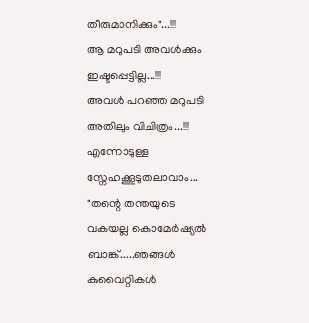തീരുമാനിക്കും"...!!!
ആ മറുപടി അവൾക്കും ഇഷ്ടപ്പെട്ടില്ല...!!!
അവൾ പറഞ്ഞ മറുപടി അതിലും വിചിത്രം...!!! എന്നോടുള്ള സ്നേഹക്കൂടുതലാവാം...
"തന്റെ തന്തയുടെ വകയല്ല കൊമേർഷ്യൽ ബാങ്ക്.....ഞങ്ങൾ കുവൈറ്റികൾ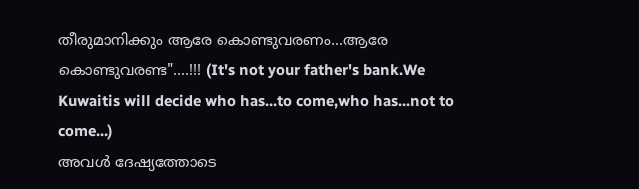തീരുമാനിക്കും ആരേ കൊണ്ടുവരണം...ആരേ കൊണ്ടുവരണ്ട"....!!! (It's not your father's bank.We Kuwaitis will decide who has...to come,who has...not to come...)
അവൾ ദേഷ്യത്തോടെ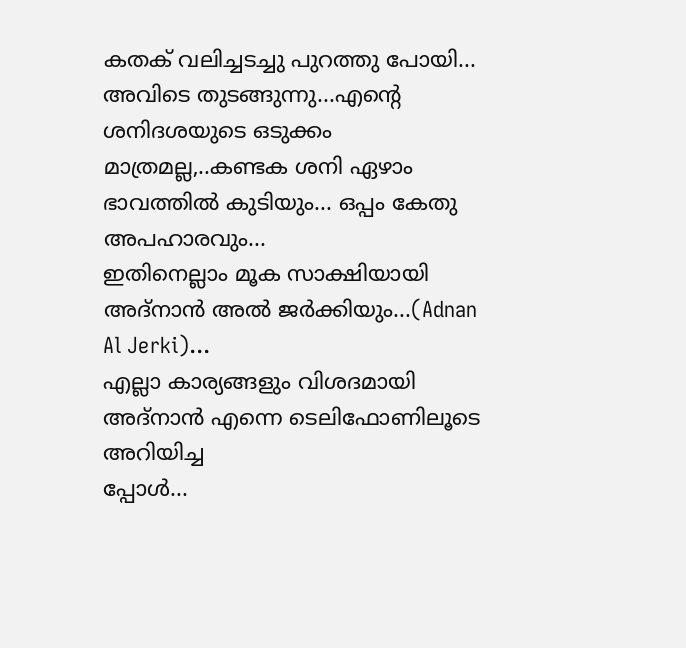കതക് വലിച്ചടച്ചു പുറത്തു പോയി...
അവിടെ തുടങ്ങുന്നു...എന്റെ ശനിദശയുടെ ഒടുക്കം മാത്രമല്ല,..കണ്ടക ശനി ഏഴാം ഭാവത്തിൽ കുടിയും... ഒപ്പം കേതു അപഹാരവും...
ഇതിനെല്ലാം മൂക സാക്ഷിയായി അദ്നാൻ അൽ ജർക്കിയും...(Adnan Al Jerki)...
എല്ലാ കാര്യങ്ങളും വിശദമായി അദ്നാൻ എന്നെ ടെലിഫോണിലൂടെ അറിയിച്ച
പ്പോൾ...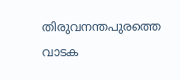തിരുവനന്തപുരത്തെ വാടക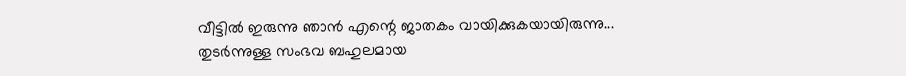വീട്ടിൽ ഇരുന്നു ഞാൻ എന്റെ ജാതകം വായിക്കുകയായിരുന്നു...
തുടർന്നുള്ള സംഭവ ബഹുലമായ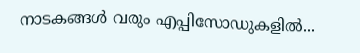നാടകങ്ങൾ വരും എപ്പിസോഡുകളിൽ...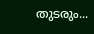തുടരും...